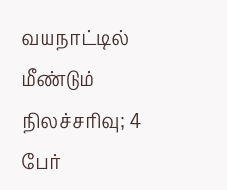வயநாட்டில் மீண்டும் நிலச்சரிவு; 4 பேர்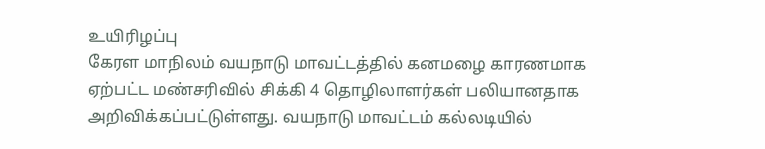உயிரிழப்பு
கேரள மாநிலம் வயநாடு மாவட்டத்தில் கனமழை காரணமாக ஏற்பட்ட மண்சரிவில் சிக்கி 4 தொழிலாளர்கள் பலியானதாக அறிவிக்கப்பட்டுள்ளது. வயநாடு மாவட்டம் கல்லடியில்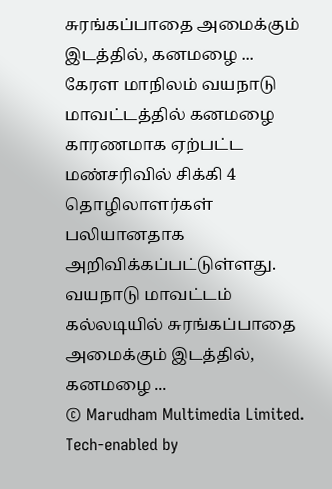சுரங்கப்பாதை அமைக்கும் இடத்தில், கனமழை ...
கேரள மாநிலம் வயநாடு மாவட்டத்தில் கனமழை காரணமாக ஏற்பட்ட மண்சரிவில் சிக்கி 4 தொழிலாளர்கள் பலியானதாக அறிவிக்கப்பட்டுள்ளது. வயநாடு மாவட்டம் கல்லடியில் சுரங்கப்பாதை அமைக்கும் இடத்தில், கனமழை ...
© Marudham Multimedia Limited.
Tech-enabled by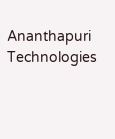Ananthapuri Technologies